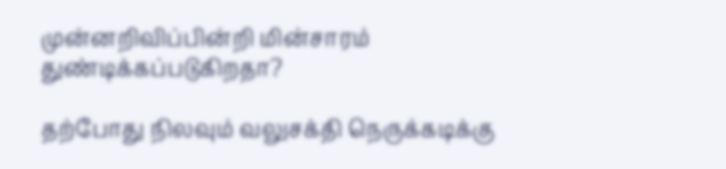முன்னறிவிப்பின்றி மின்சாரம் துண்டிக்கப்படுகிறதா?

தற்போது நிலவும் வலுசக்தி நெருக்கடிக்கு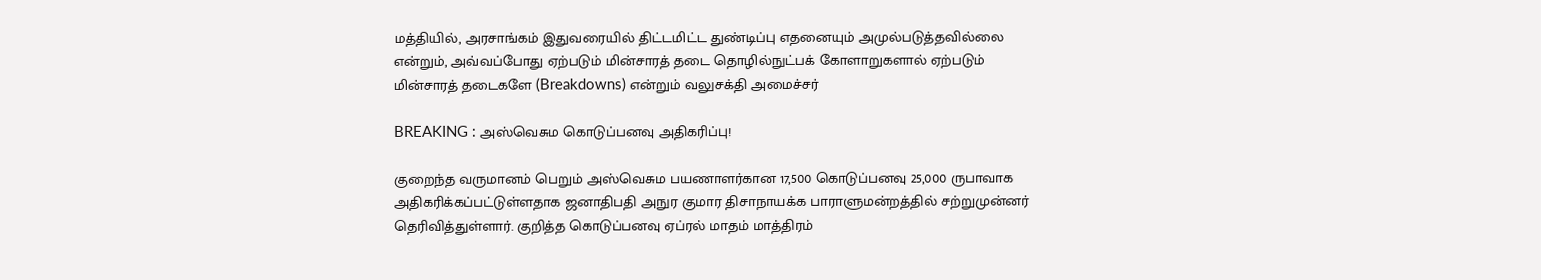மத்தியில், அரசாங்கம் இதுவரையில் திட்டமிட்ட துண்டிப்பு எதனையும் அமுல்படுத்தவில்லை என்றும், அவ்வப்போது ஏற்படும் மின்சாரத் தடை தொழில்நுட்பக் கோளாறுகளால் ஏற்படும் மின்சாரத் தடைகளே (Breakdowns) என்றும் வலுசக்தி அமைச்சர்

BREAKING : அஸ்வெசும கொடுப்பனவு அதிகரிப்பு!

குறைந்த வருமானம் பெறும் அஸ்வெசும பயணாளர்கான 17,500 கொடுப்பனவு 25,000 ருபாவாக அதிகரிக்கப்பட்டுள்ளதாக ஜனாதிபதி அநுர குமார திசாநாயக்க பாராளுமன்றத்தில் சற்றுமுன்னர் தெரிவித்துள்ளார். குறித்த கொடுப்பனவு ஏப்ரல் மாதம் மாத்திரம்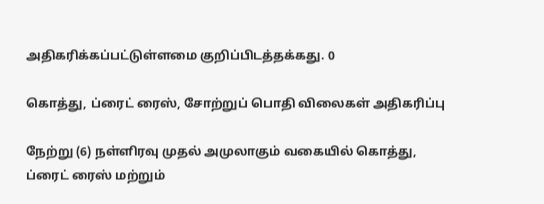அதிகரிக்கப்பட்டுள்ளமை குறிப்பிடத்தக்கது. 0

கொத்து, ப்ரைட் ரைஸ், சோற்றுப் பொதி விலைகள் அதிகரிப்பு

நேற்று (6) நள்ளிரவு முதல் அமுலாகும் வகையில் கொத்து, ப்ரைட் ரைஸ் மற்றும்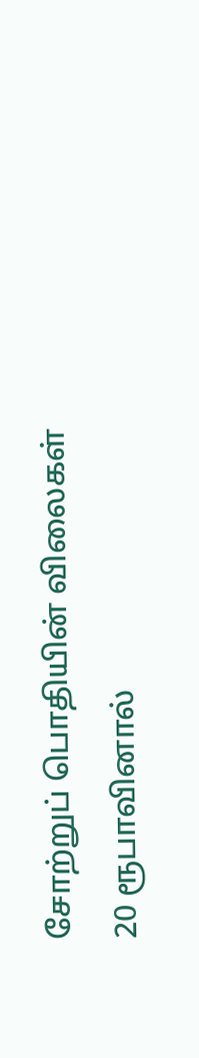சோற்றுப் பொதியின் விலைகள் 20 ரூபாவினால்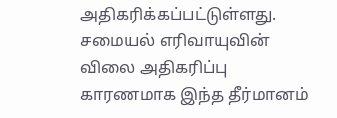அதிகரிக்கப்பட்டுள்ளது. சமையல் எரிவாயுவின் விலை அதிகரிப்பு காரணமாக இந்த தீர்மானம்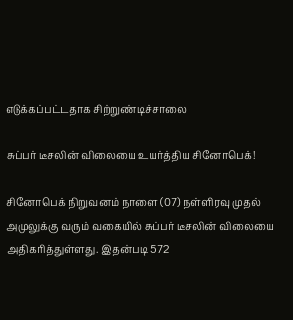எடுக்கப்பட்டதாக சிற்றுண்டிச்சாலை

சுப்பர் டீசலின் விலையை உயர்த்திய சினோபெக்!

சினோபெக் நிறுவனம் நாளை (07) நள்ளிரவு முதல் அமுலுக்கு வரும் வகையில் சுப்பர் டீசலின் விலையை அதிகரித்துள்ளது. இதன்படி 572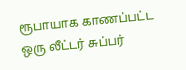ரூபாயாக காணப்பட்ட ஒரு லீட்டர் சுப்பர்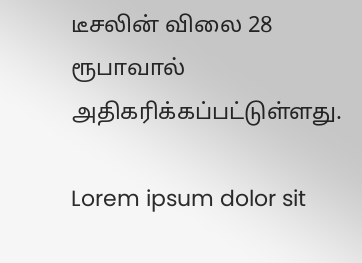டீசலின் விலை 28 ரூபாவால் அதிகரிக்கப்பட்டுள்ளது.

Lorem ipsum dolor sit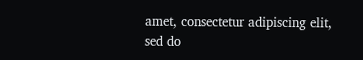amet, consectetur adipiscing elit, sed do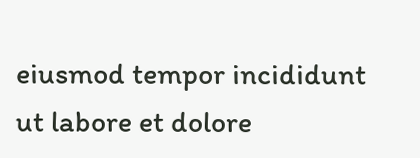eiusmod tempor incididunt ut labore et dolore